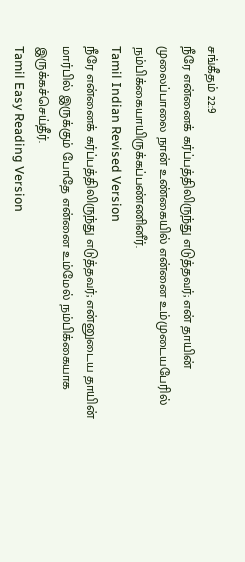சங்கீதம் 22:9
நீரே என்னைக் கர்ப்பத்திலிருந்து எடுத்தவர்; என் தாயின் முலைப்பாலை நான் உண்கையில் என்னை உம்முடையபேரில் நம்பிக்கையாயிருக்கப்பண்ணினீர்.
Tamil Indian Revised Version
நீரே என்னைக் கர்ப்பத்திலிருந்து எடுத்தவர்; என்னுடைய தாயின் மார்பில் இருக்கும் போதே என்னை உம்மேல் நம்பிக்கையாக இருக்கச்செய்தீர்.
Tamil Easy Reading Version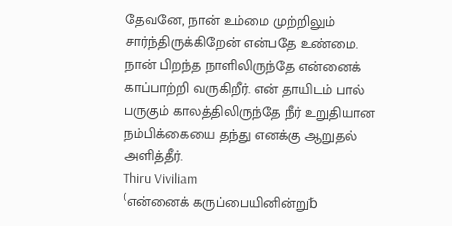தேவனே, நான் உம்மை முற்றிலும் சார்ந்திருக்கிறேன் என்பதே உண்மை. நான் பிறந்த நாளிலிருந்தே என்னைக் காப்பாற்றி வருகிறீர். என் தாயிடம் பால் பருகும் காலத்திலிருந்தே நீர் உறுதியான நம்பிக்கையை தந்து எனக்கு ஆறுதல் அளித்தீர்.
Thiru Viviliam
⁽என்னைக் கருப்பையினின்று␢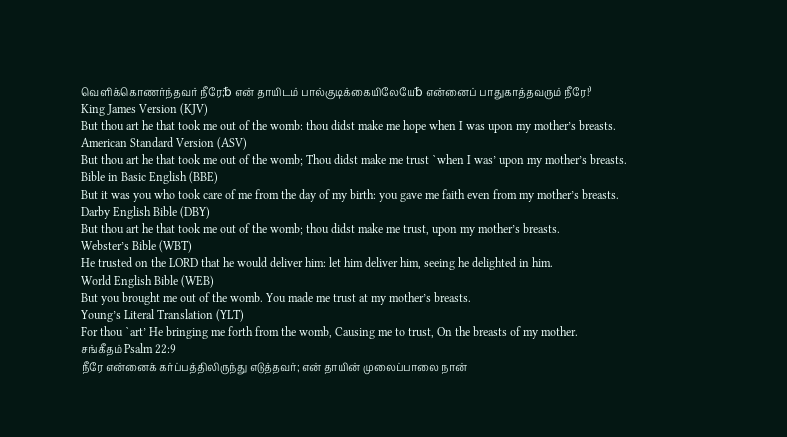வெளிக்கொணர்ந்தவர் நீரே;␢ என் தாயிடம் பால்குடிக்கையிலேயே␢ என்னைப் பாதுகாத்தவரும் நீரே!⁾
King James Version (KJV)
But thou art he that took me out of the womb: thou didst make me hope when I was upon my mother’s breasts.
American Standard Version (ASV)
But thou art he that took me out of the womb; Thou didst make me trust `when I was’ upon my mother’s breasts.
Bible in Basic English (BBE)
But it was you who took care of me from the day of my birth: you gave me faith even from my mother’s breasts.
Darby English Bible (DBY)
But thou art he that took me out of the womb; thou didst make me trust, upon my mother’s breasts.
Webster’s Bible (WBT)
He trusted on the LORD that he would deliver him: let him deliver him, seeing he delighted in him.
World English Bible (WEB)
But you brought me out of the womb. You made me trust at my mother’s breasts.
Young’s Literal Translation (YLT)
For thou `art’ He bringing me forth from the womb, Causing me to trust, On the breasts of my mother.
சங்கீதம் Psalm 22:9
நீரே என்னைக் கர்ப்பத்திலிருந்து எடுத்தவர்; என் தாயின் முலைப்பாலை நான்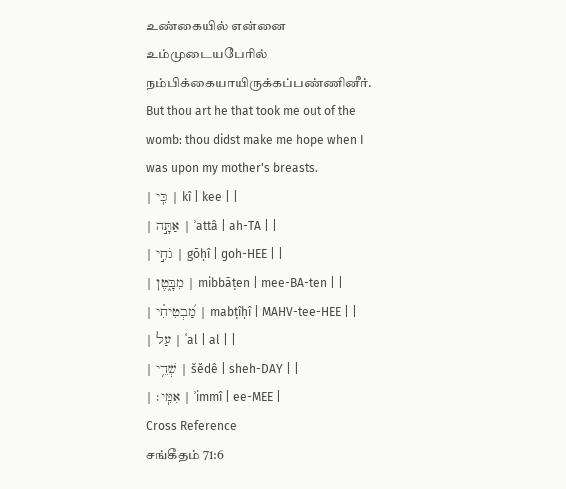உண்கையில் என்னை உம்முடையபேரில் நம்பிக்கையாயிருக்கப்பண்ணினீர்.
But thou art he that took me out of the womb: thou didst make me hope when I was upon my mother's breasts.
| כִּֽי | kî | kee | |
| אַתָּ֣ה | ʾattâ | ah-TA | |
| גֹחִ֣י | gōḥî | ɡoh-HEE | |
| מִבָּ֑טֶן | mibbāṭen | mee-BA-ten | |
| מַ֝בְטִיחִ֗י | mabṭîḥî | MAHV-tee-HEE | |
| עַל | ʿal | al | |
| שְׁדֵ֥י | šĕdê | sheh-DAY | |
| אִמִּֽי׃ | ʾimmî | ee-MEE |
Cross Reference
சங்கீதம் 71:6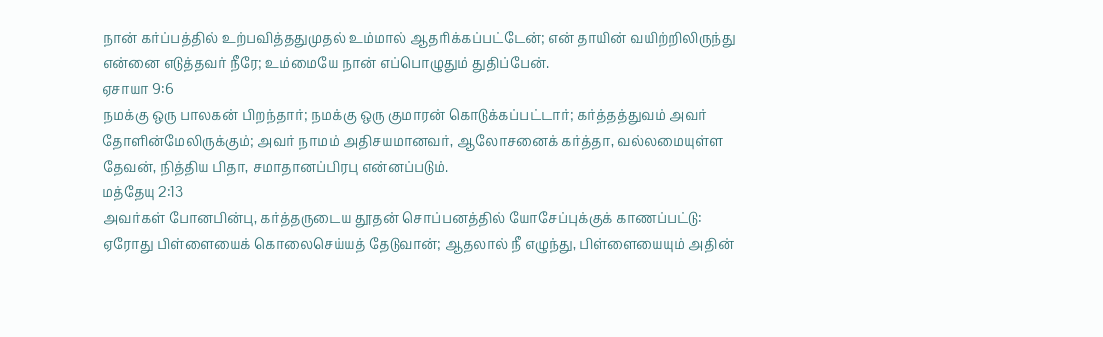நான் கர்ப்பத்தில் உற்பவித்ததுமுதல் உம்மால் ஆதரிக்கப்பட்டேன்; என் தாயின் வயிற்றிலிருந்து என்னை எடுத்தவர் நீரே; உம்மையே நான் எப்பொழுதும் துதிப்பேன்.
ஏசாயா 9:6
நமக்கு ஒரு பாலகன் பிறந்தார்; நமக்கு ஒரு குமாரன் கொடுக்கப்பட்டார்; கர்த்தத்துவம் அவர் தோளின்மேலிருக்கும்; அவர் நாமம் அதிசயமானவர், ஆலோசனைக் கர்த்தா, வல்லமையுள்ள தேவன், நித்திய பிதா, சமாதானப்பிரபு என்னப்படும்.
மத்தேயு 2:13
அவர்கள் போனபின்பு, கர்த்தருடைய தூதன் சொப்பனத்தில் யோசேப்புக்குக் காணப்பட்டு: ஏரோது பிள்ளையைக் கொலைசெய்யத் தேடுவான்; ஆதலால் நீ எழுந்து, பிள்ளையையும் அதின்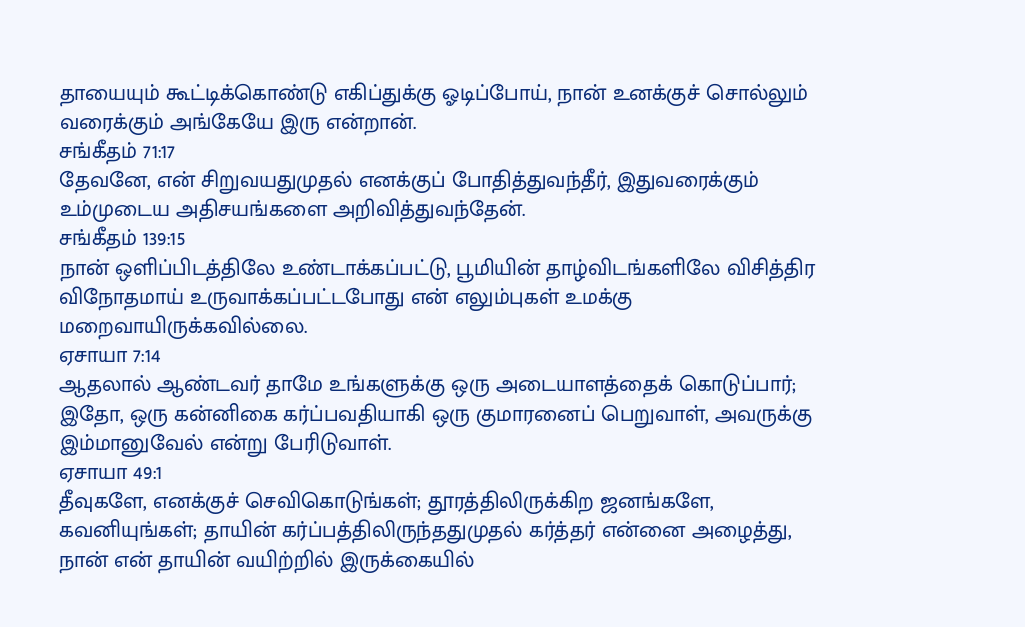தாயையும் கூட்டிக்கொண்டு எகிப்துக்கு ஓடிப்போய், நான் உனக்குச் சொல்லும் வரைக்கும் அங்கேயே இரு என்றான்.
சங்கீதம் 71:17
தேவனே, என் சிறுவயதுமுதல் எனக்குப் போதித்துவந்தீர், இதுவரைக்கும் உம்முடைய அதிசயங்களை அறிவித்துவந்தேன்.
சங்கீதம் 139:15
நான் ஒளிப்பிடத்திலே உண்டாக்கப்பட்டு, பூமியின் தாழ்விடங்களிலே விசித்திர விநோதமாய் உருவாக்கப்பட்டபோது என் எலும்புகள் உமக்கு மறைவாயிருக்கவில்லை.
ஏசாயா 7:14
ஆதலால் ஆண்டவர் தாமே உங்களுக்கு ஒரு அடையாளத்தைக் கொடுப்பார்; இதோ, ஒரு கன்னிகை கர்ப்பவதியாகி ஒரு குமாரனைப் பெறுவாள், அவருக்கு இம்மானுவேல் என்று பேரிடுவாள்.
ஏசாயா 49:1
தீவுகளே, எனக்குச் செவிகொடுங்கள்; தூரத்திலிருக்கிற ஜனங்களே, கவனியுங்கள்; தாயின் கர்ப்பத்திலிருந்ததுமுதல் கர்த்தர் என்னை அழைத்து, நான் என் தாயின் வயிற்றில் இருக்கையில்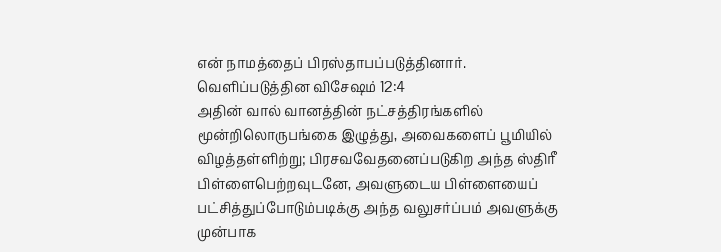என் நாமத்தைப் பிரஸ்தாபப்படுத்தினார்.
வெளிப்படுத்தின விசேஷம் 12:4
அதின் வால் வானத்தின் நட்சத்திரங்களில் மூன்றிலொருபங்கை இழுத்து, அவைகளைப் பூமியில் விழத்தள்ளிற்று; பிரசவவேதனைப்படுகிற அந்த ஸ்திரீ பிள்ளைபெற்றவுடனே, அவளுடைய பிள்ளையைப் பட்சித்துப்போடும்படிக்கு அந்த வலுசர்ப்பம் அவளுக்கு முன்பாக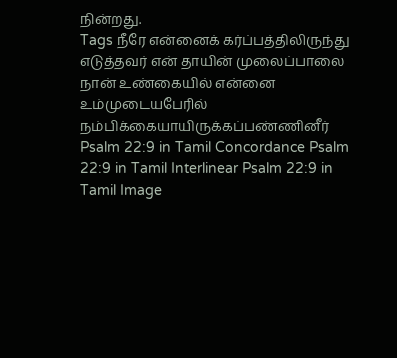நின்றது.
Tags நீரே என்னைக் கர்ப்பத்திலிருந்து எடுத்தவர் என் தாயின் முலைப்பாலை நான் உண்கையில் என்னை உம்முடையபேரில் நம்பிக்கையாயிருக்கப்பண்ணினீர்
Psalm 22:9 in Tamil Concordance Psalm 22:9 in Tamil Interlinear Psalm 22:9 in Tamil Image